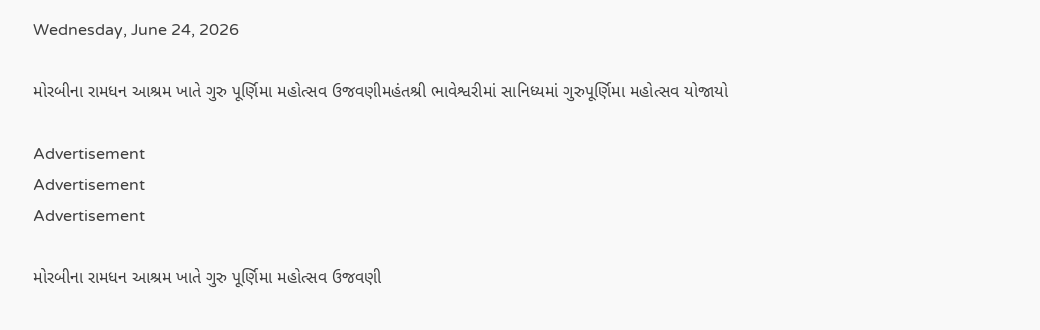Wednesday, June 24, 2026

મોરબીના રામધન આશ્રમ ખાતે ગુરુ પૂર્ણિમા મહોત્સવ ઉજવણીમહંતશ્રી ભાવેશ્વરીમાં સાનિધ્યમાં ગુરુપૂર્ણિમા મહોત્સવ યોજાયો

Advertisement
Advertisement
Advertisement

મોરબીના રામધન આશ્રમ ખાતે ગુરુ પૂર્ણિમા મહોત્સવ ઉજવણી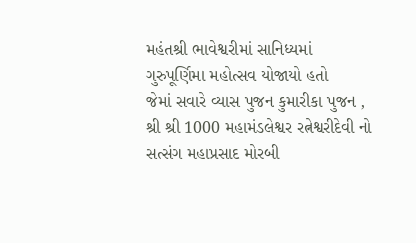મહંતશ્રી ભાવેશ્વરીમાં સાનિધ્યમાં ગુરુપૂર્ણિમા મહોત્સવ યોજાયો હતો
જેમાં સવારે વ્યાસ પુજન કુમારીકા પુજન , શ્રી શ્રી 1000 મહામંડલેશ્વર રત્નેશ્વરીદેવી નો સત્સંગ મહાપ્રસાદ મોરબી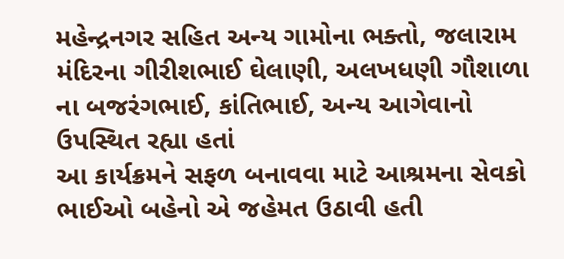મહેન્દ્રનગર સહિત અન્ય ગામોના ભક્તો, જલારામ મંદિરના ગીરીશભાઈ ઘેલાણી, અલખધણી ગૌશાળા ના બજરંગભાઈ, કાંતિભાઈ, અન્ય આગેવાનો ઉપસ્થિત રહ્યા હતાં
આ કાર્યક્રમને સફળ બનાવવા માટે આશ્રમના સેવકો ભાઈઓ બહેનો એ જહેમત ઉઠાવી હતી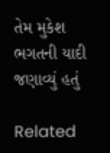તેમ મુકેશ ભગતની યાદી જણાવ્યું હતું

Related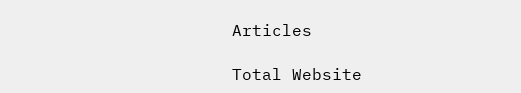Articles

Total Website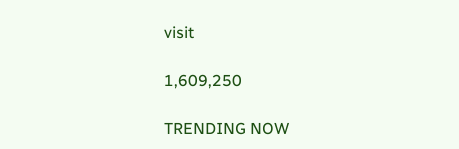visit

1,609,250

TRENDING NOW